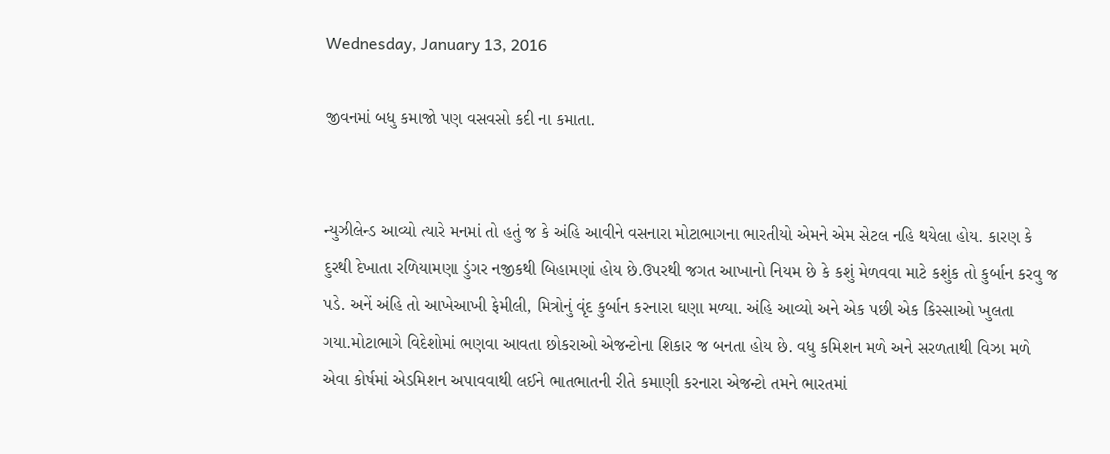Wednesday, January 13, 2016

જીવનમાં બધુ કમાજો પણ વસવસો કદી ના કમાતા.


ન્યુઝીલેન્ડ આવ્યો ત્યારે મનમાં તો હતું જ કે અંહિ આવીને વસનારા મોટાભાગના ભારતીયો એમને એમ સેટલ નહિ થયેલા હોય. કારણ કે દુરથી દેખાતા રળિયામણા ડુંગર નજીકથી બિહામણાં હોય છે.ઉપરથી જગત આખાનો નિયમ છે કે કશું મેળવવા માટે કશુંક તો કુર્બાન કરવુ જ પડે. અનેં અંહિ તો આખેઆખી ફેમીલી, મિત્રોનું વૃંદ કુર્બાન કરનારા ઘણા મળ્યા. અંહિ આવ્યો અને એક પછી એક કિસ્સાઓ ખુલતા ગયા.મોટાભાગે વિદેશોમાં ભણવા આવતા છોકરાઓ એજન્ટોના શિકાર જ બનતા હોય છે. વધુ કમિશન મળે અને સરળતાથી વિઝા મળે એવા કોર્ષમાં એડમિશન અપાવવાથી લઈને ભાતભાતની રીતે કમાણી કરનારા એજન્ટો તમને ભારતમાં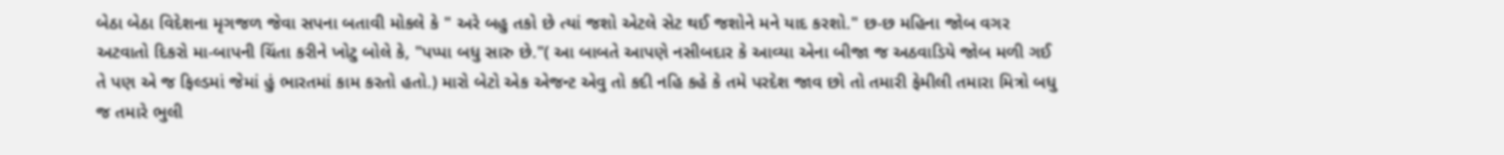બેઠા બેઠા વિદેશના મૃગજળ જેવા સપના બતાવી મોકલે કે " અરે બહુ તકો છે ત્યાં જશો એટલે સેટ થઈ જશોને મને યાદ કરશો." છ-છ મહિના જોબ વગર અટવાતો દિકરો મા-બાપની ચિંતા કરીને ખોટુ બોલે કે, "પપ્પા બધુ સારુ છે."( આ બાબતે આપણે નસીબદાર કે આવ્યા એના બીજા જ અઠવાડિયે જોબ મળી ગઈ તે પણ એ જ ફિલ્ડમાં જેમાં હું ભારતમાં કામ કરતો હતો.) મારો બેટો એક એજન્ટ એવુ તો કદી નહિ કહે કે તમે પરદેશ જાવ છો તો તમારી ફેમીલી તમારા મિત્રો બધુ જ તમારે ભુલી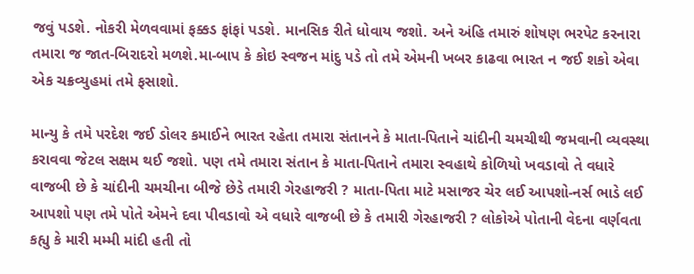જવું પડશે. નોકરી મેળવવામાં ફક્કડ ફાંફાં પડશે. માનસિક રીતે ધોવાય જશો. અને અંહિ તમારું શોષણ ભરપેટ કરનારા તમારા જ જાત-બિરાદરો મળશે.મા-બાપ કે કોઇ સ્વજન માંદુ પડે તો તમે એમની ખબર કાઢવા ભારત ન જઈ શકો એવા એક ચક્રવ્યુહમાં તમે ફસાશો.

માન્યુ કે તમે પરદેશ જઈ ડોલર કમાઈને ભારત રહેતા તમારા સંતાનને કે માતા-પિતાને ચાંદીની ચમચીથી જમવાની વ્યવસ્થા કરાવવા જેટલ સક્ષમ થઈ જશો. પણ તમે તમારા સંતાન કે માતા-પિતાને તમારા સ્વહાથે કોળિયો ખવડાવો તે વધારે વાજબી છે કે ચાંદીની ચમચીના બીજે છેડે તમારી ગેરહાજરી ? માતા-પિતા માટે મસાજર ચેર લઈ આપશો-નર્સ ભાડે લઈ આપશો પણ તમે પોતે એમને દવા પીવડાવો એ વધારે વાજબી છે કે તમારી ગેરહાજરી ? લોકોએ પોતાની વેદના વર્ણવતા કહ્યુ કે મારી મમ્મી માંદી હતી તો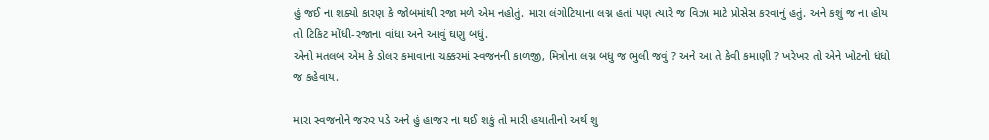હું જઈ ના શક્યો કારણ કે જોબમાંથી રજા મળે એમ નહોતું. મારા લંગોટિયાના લગ્ન હતાં પણ ત્યારે જ વિઝા માટે પ્રોસેસ કરવાનું હતું. અને કશું જ ના હોય તો ટિકિટ મોંધી-રજાના વાંધા અને આવું ઘણુ બધું.
એનો મતલબ એમ કે ડોલર કમાવાના ચક્કરમાં સ્વજનની કાળજી, મિત્રોના લગ્ન બધુ જ ભુલી જવું ? અને આ તે કેવી કમાણી ? ખરેખર તો એને ખોટનો ધંધો જ કહેવાય.

મારા સ્વજનોને જરુર પડે અને હું હાજર ના થઈ શકું તો મારી હયાતીનો અર્થ શુ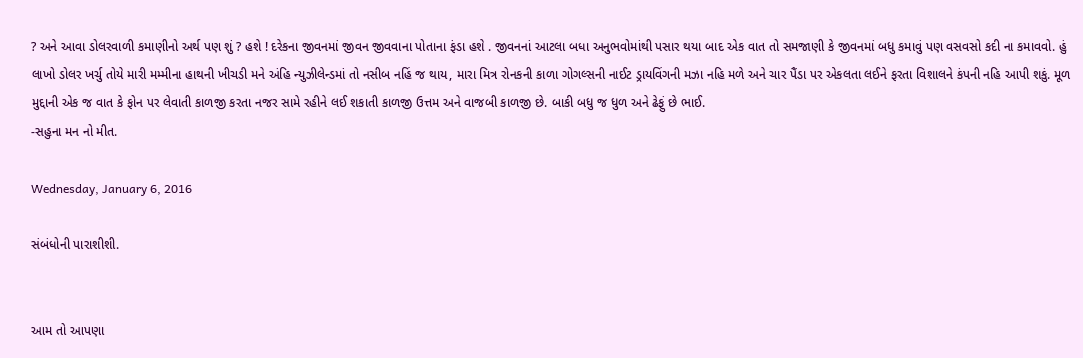? અને આવા ડોલરવાળી કમાણીનો અર્થ પણ શું ? હશે ! દરેકના જીવનમાં જીવન જીવવાના પોતાના ફંડા હશે . જીવનનાં આટલા બધા અનુભવોમાંથી પસાર થયા બાદ એક વાત તો સમજાણી કે જીવનમાં બધુ કમાવું પણ વસવસો કદી ના કમાવવો. હું લાખો ડોલર ખર્ચુ તોયે મારી મમ્મીના હાથની ખીચડી મને અંહિ ન્યુઝીલેન્ડમાં તો નસીબ નહિં જ થાય, મારા મિત્ર રોનકની કાળા ગોગલ્સની નાઈટ ડ્રાયવિંગની મઝા નહિ મળે અને ચાર પૈંડા પર એકલતા લઈને ફરતા વિશાલને કંપની નહિ આપી શકું. મૂળ મુદ્દાની એક જ વાત કે ફોન પર લેવાતી કાળજી કરતા નજર સામે રહીને લઈ શકાતી કાળજી ઉત્તમ અને વાજબી કાળજી છે. બાકી બધુ જ ધુળ અને ઢેફું છે ભાઈ.
-સહુના મન નો મીત.

Wednesday, January 6, 2016

સંબંધોની પારાશીશી.


આમ તો આપણા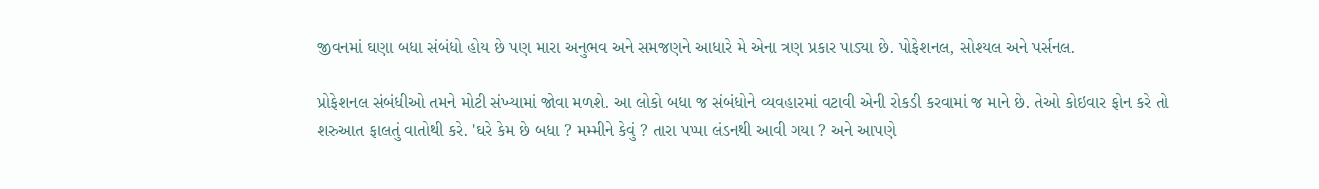જીવનમાં ઘણા બધા સંબંધો હોય છે પણ મારા અનુભવ અને સમજણને આધારે મે એના ત્રણ પ્રકાર પાડ્યા છે. પોફેશનલ, સોશ્યલ અને પર્સનલ.

પ્રોફેશનલ સંબંધીઓ તમને મોટી સંખ્યામાં જોવા મળશે. આ લોકો બધા જ સંબંધોને વ્યવહારમાં વટાવી એની રોકડી કરવામાં જ માને છે. તેઓ કોઇવાર ફોન કરે તો શરુઆત ફાલતું વાતોથી કરે. 'ઘરે કેમ છે બધા ? મમ્મીને કેવું ? તારા પપ્પા લંડનથી આવી ગયા ? અને આપણે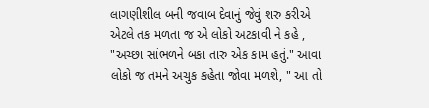લાગણીશીલ બની જવાબ દેવાનું જેવું શરુ કરીએ એટલે તક મળતા જ એ લોકો અટકાવી ને કહે , "અચ્છા સાંભળને બકા તારુ એક કામ હતું." આવા લોકો જ તમને અચુક કહેતા જોવા મળશે, " આ તો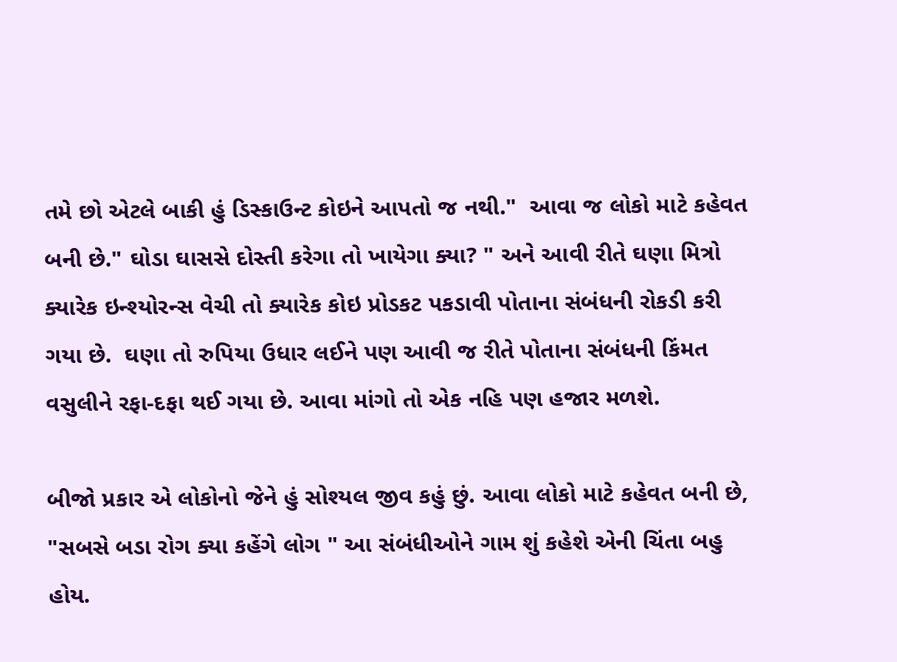તમે છો એટલે બાકી હું ડિસ્કાઉન્ટ કોઇને આપતો જ નથી."  આવા જ લોકો માટે કહેવત બની છે." ઘોડા ઘાસસે દોસ્તી કરેગા તો ખાયેગા ક્યા? " અને આવી રીતે ઘણા મિત્રો ક્યારેક ઇન્શ્યોરન્સ વેચી તો ક્યારેક કોઇ પ્રોડકટ પકડાવી પોતાના સંબંધની રોકડી કરી ગયા છે.  ઘણા તો રુપિયા ઉધાર લઈને પણ આવી જ રીતે પોતાના સંબંધની કિંમત વસુલીને રફા-દફા થઈ ગયા છે. આવા માંગો તો એક નહિ પણ હજાર મળશે.

બીજો પ્રકાર એ લોકોનો જેને હું સોશ્યલ જીવ કહું છું. આવા લોકો માટે કહેવત બની છે, "સબસે બડા રોગ ક્યા કહેંગે લોગ " આ સંબંધીઓને ગામ શું કહેશે એની ચિંતા બહુ હોય.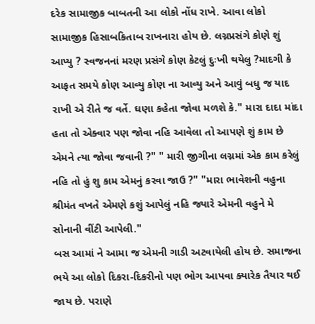દરેક સામાજીક બાબતની આ લોકો નોંધ રાખે. આવા લોકો સામાજીક હિસાબકિતાબ રાખનારા હોય છે. લગ્નપ્રસંગે કોણે શું આપ્યુ ? સ્વજનનાં મરણ પ્રસંગે કોણ કેટલું દુઃખી થયેલુ ?માદગી કે આફત સમયે કોણ આવ્યુ કોણ ના આવ્યુ અને આવું બધુ જ યાદ રાખી એ રીતે જ વર્તે. ઘણા કહેતા જોવા મળશે કે." મારા દાદા માંદા હતા તો એક્વાર પણ જોવા નહિ આવેલા તો આપણે શું કામ છે એમને ત્યા જોવા જવાની ?" " મારી જીગીના લગ્નમાં એક કામ કરેલું નહિ તો હું શુ કામ એમનું કરવા જાઉ ?" "મારા ભાવેશની વહુના શ્રીમંત વખતે એમણે કશું આપેલું નહિ જ્યારે એમની વહુને મે સોનાની વીંટી આપેલી."
બસ આમાં ને આમા જ એમની ગાડી અટવાયેલી હોય છે. સમાજના ભયે આ લોકો દિકરા-દિકરીનો પણ ભોગ આપવા ક્યારેક તૈયાર થઈ જાય છે. પરાણે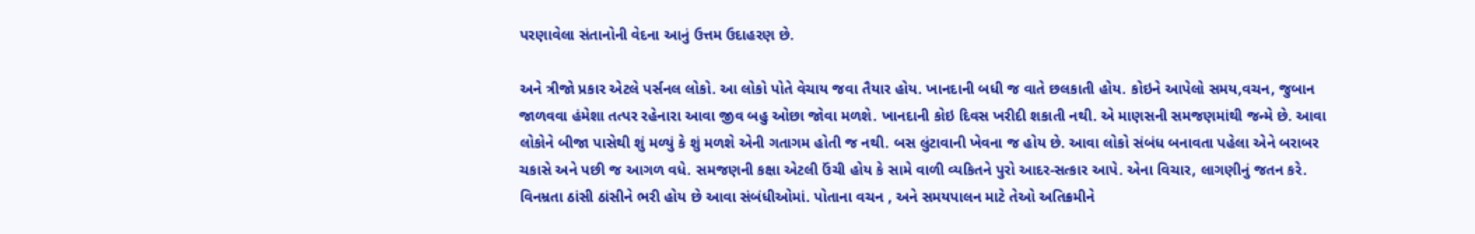પરણાવેલા સંતાનોની વેદના આનું ઉત્તમ ઉદાહરણ છે.

અને ત્રીજો પ્રકાર એટલે પર્સનલ લોકો. આ લોકો પોતે વેચાય જવા તૈયાર હોય. ખાનદાની બધી જ વાતે છલકાતી હોય. કોઇને આપેલો સમય,વચન, જુબાન જાળવવા હંમેશા તત્પર રહેનારા આવા જીવ બહુ ઓછા જોવા મળશે. ખાનદાની કોઇ દિવસ ખરીદી શકાતી નથી. એ માણસની સમજણમાંથી જન્મે છે. આવા લોકોને બીજા પાસેથી શું મળ્યું કે શું મળશે એની ગતાગમ હોતી જ નથી. બસ લુંટાવાની ખેવના જ હોય છે. આવા લોકો સંબંધ બનાવતા પહેલા એને બરાબર ચકાસે અને પછી જ આગળ વધે. સમજણની કક્ષા એટલી ઉંચી હોય કે સામે વાળી વ્યકિતને પુરો આદર-સત્કાર આપે. એના વિચાર, લાગણીનું જતન કરે. વિનમ્રતા ઠાંસી ઠાંસીને ભરી હોય છે આવા સંબંધીઓમાં. પોતાના વચન , અને સમયપાલન માટે તેઓ અતિક્રમીને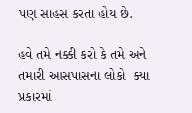પણ સાહસ કરતા હોય છે.

હવે તમે નક્કી કરો કે તમે અને તમારી આસપાસના લોકો  ક્યા પ્રકારમાં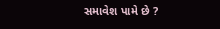સમાવેશ પામે છે ?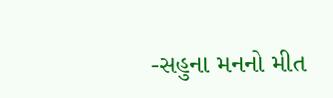-સહુના મનનો મીત